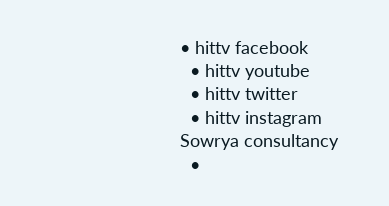• hittv facebook
  • hittv youtube
  • hittv twitter
  • hittv instagram
Sowrya consultancy
  •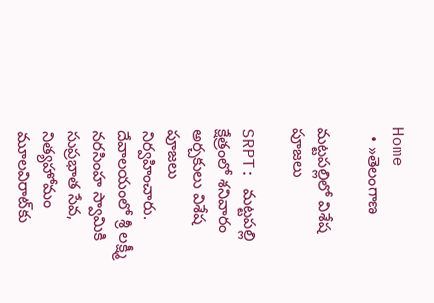Home
  • »తెలంగాణ

మట్టపల్లిలో విశేష పూజలు

SRPT: మట్టపల్లి క్షేత్రంలో శనివారం అర్చకులు విశేష పూజలు నిర్వహించారు. దేవాలయంలో శ్రీ లక్ష్మీ నరసింహ స్వామికి సుప్రభాత సేవ, నిత్యహోమం మూలవిరాట్‌కు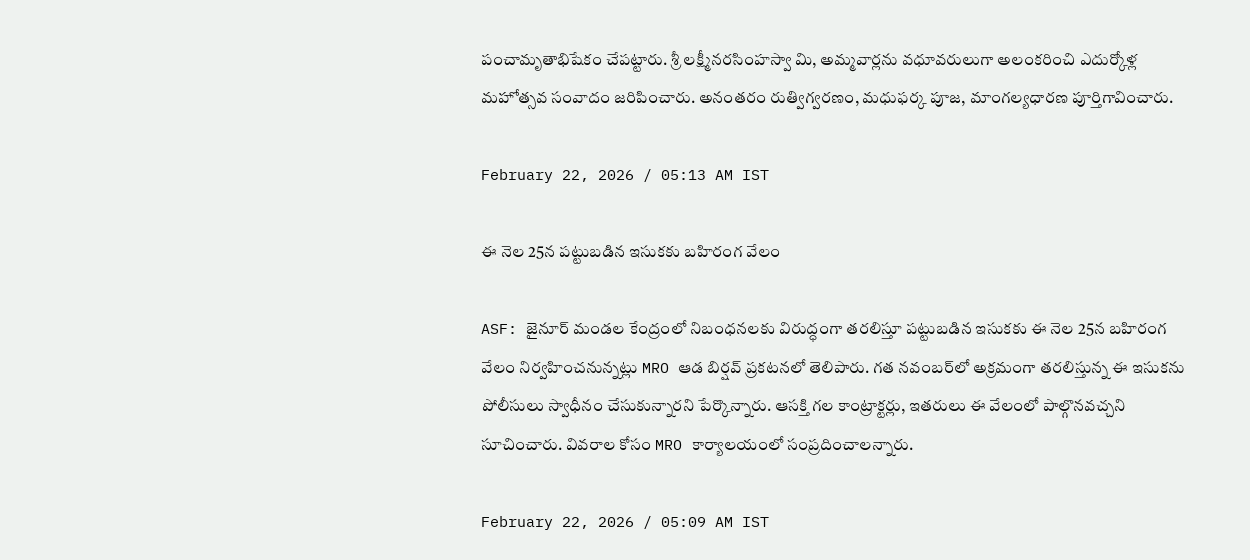పంచామృతాభిషేకం చేపట్టారు. శ్రీ లక్ష్మీనరసింహస్వా మి, అమ్మవార్లను వధూవరులుగా అలంకరించి ఎదుర్కోళ్ల మహోత్సవ సంవాదం జరిపించారు. అనంతరం రుత్విగ్వరణం, మధుఫర్క పూజ, మాంగల్యధారణ పూర్తిగావించారు.

February 22, 2026 / 05:13 AM IST

ఈ నెల 25న పట్టుబడిన ఇసుకకు బహిరంగ వేలం

ASF: జైనూర్ మండల కేంద్రంలో నిబంధనలకు విరుద్ధంగా తరలిస్తూ పట్టుబడిన ఇసుకకు ఈ నెల 25న బహిరంగ వేలం నిర్వహించనున్నట్లు MRO ఆడ బిర్షవ్ ప్రకటనలో తెలిపారు. గత నవంబర్‌లో అక్రమంగా తరలిస్తున్న ఈ ఇసుకను పోలీసులు స్వాధీనం చేసుకున్నారని పేర్కొన్నారు. ఆసక్తి గల కాంట్రాక్టర్లు, ఇతరులు ఈ వేలంలో పాల్గొనవచ్చని సూచించారు. వివరాల కోసం MRO కార్యాలయంలో సంప్రదించాలన్నారు.

February 22, 2026 / 05:09 AM IST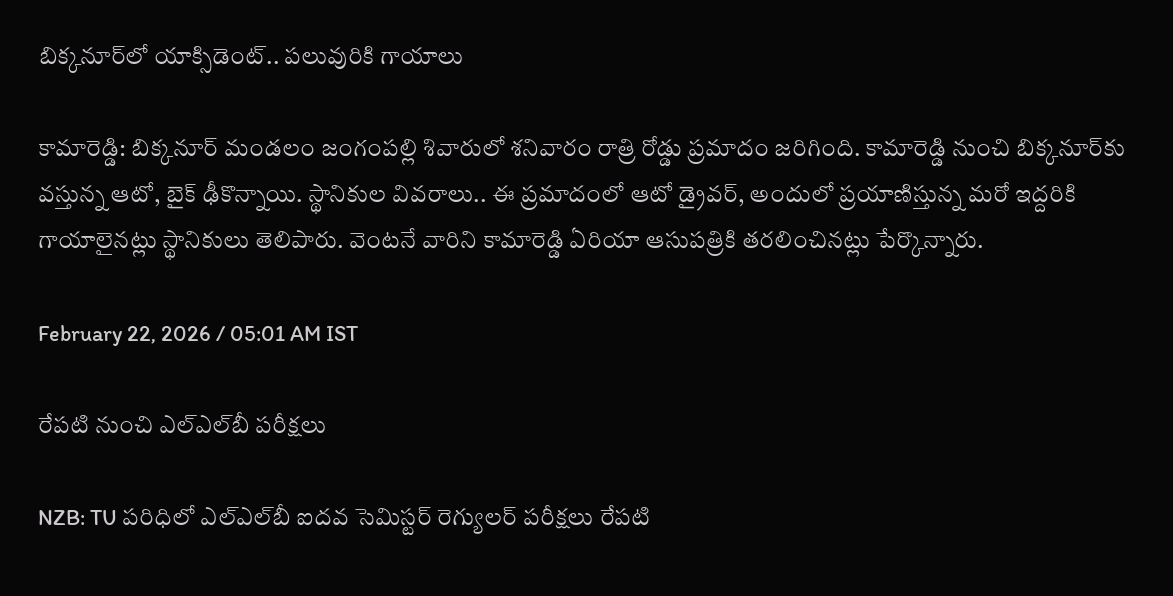బిక్కనూర్‌లో యాక్సిడెంట్.. పలువురికి గాయాలు

కామారెడ్డి: బిక్కనూర్ మండలం జంగంపల్లి శివారులో శనివారం రాత్రి రోడ్డు ప్రమాదం జరిగింది. కామారెడ్డి నుంచి బిక్కనూర్‌కు వస్తున్న ఆటో, బైక్ ఢీకొన్నాయి. స్థానికుల వివరాలు.. ఈ ప్రమాదంలో ఆటో డ్రైవర్‌, అందులో ప్రయాణిస్తున్న మరో ఇద్దరికి గాయాలైనట్లు స్థానికులు తెలిపారు. వెంటనే వారిని కామారెడ్డి ఏరియా ఆసుపత్రికి తరలించినట్లు పేర్కొన్నారు.

February 22, 2026 / 05:01 AM IST

రేపటి నుంచి ఎల్ఎల్‌బీ పరీక్షలు

NZB: TU పరిధిలో ఎల్ఎల్‌బీ ఐదవ సెమిస్టర్ రెగ్యులర్ పరీక్షలు రేపటి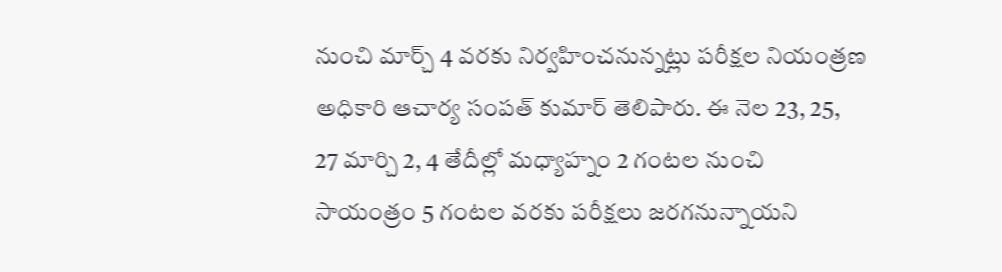నుంచి మార్చ్ 4 వరకు నిర్వహించనున్నట్లు పరీక్షల నియంత్రణ అధికారి ఆచార్య సంపత్ కుమార్ తెలిపారు. ఈ నెల 23, 25, 27 మార్చి 2, 4 తేదీల్లో మధ్యాహ్నం 2 గంటల నుంచి సాయంత్రం 5 గంటల వరకు పరీక్షలు జరగనున్నాయని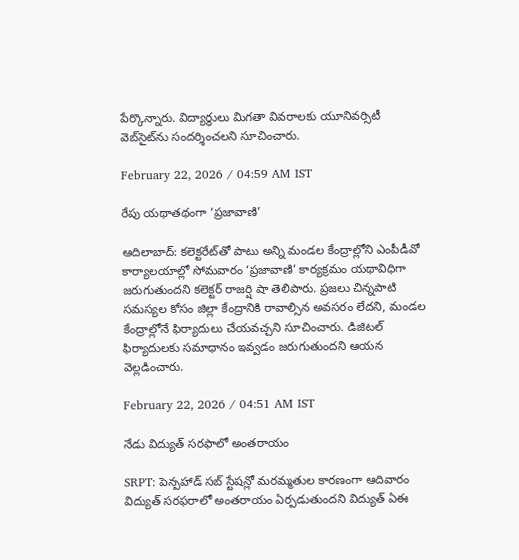పేర్కొన్నారు. విద్యార్థులు మిగతా వివరాలకు యూనివర్సిటీ వెబ్‌సైట్‌ను సందర్శించలని సూచించారు.

February 22, 2026 / 04:59 AM IST

రేపు యథాతథంగా ‘ప్రజావాణి’

ఆదిలాబాద్‌: కలెక్టరేట్‌తో పాటు అన్ని మండల కేంద్రాల్లోని ఎంపీడీవో కార్యాలయాల్లో సోమవారం ‘ప్రజావాణి’ కార్యక్రమం యథావిధిగా జరుగుతుందని కలెక్టర్ రాజర్షి షా తెలిపారు. ప్రజలు చిన్నపాటి సమస్యల కోసం జిల్లా కేంద్రానికి రావాల్సిన అవసరం లేదని, మండల కేంద్రాల్లోనే ఫిర్యాదులు చేయవచ్చని సూచించారు. డిజిటల్ ఫిర్యాదులకు సమాధానం ఇవ్వడం జరుగుతుందని ఆయన వెల్లడించారు.

February 22, 2026 / 04:51 AM IST

నేడు విద్యుత్ సరఫాలో అంతరాయం

SRPT: పెన్పహాడ్ సబ్ స్టేషన్లో మరమ్మతుల కారణంగా ఆదివారం విద్యుత్ సరఫరాలో అంతరాయం ఏర్పడుతుందని విద్యుత్ ఏఈ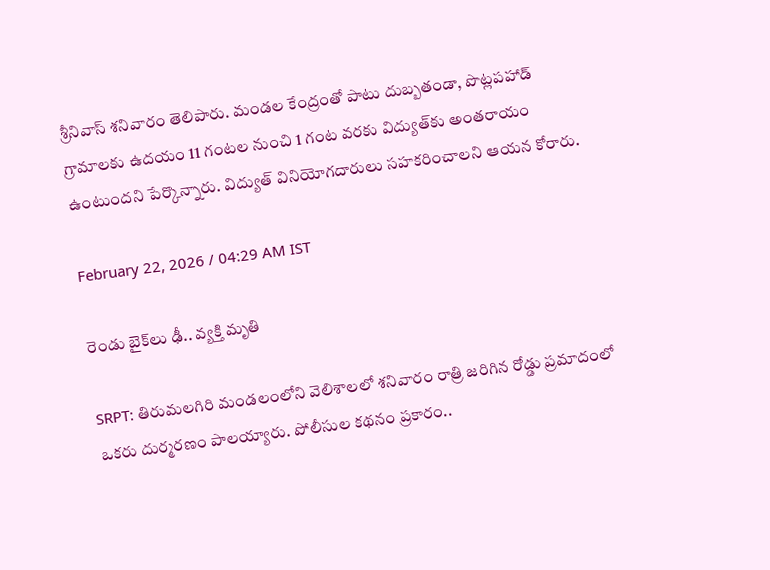శ్రీనివాస్ శనివారం తెలిపారు. మండల కేంద్రంతో పాటు దుబ్బతండా, పొట్లపహాడ్ గ్రామాలకు ఉదయం 11 గంటల నుంచి 1 గంట వరకు విద్యుత్‌కు అంతరాయం ఉంటుందని పేర్కొన్నారు. విద్యుత్ వినియోగదారులు సహకరించాలని ఆయన కోరారు.

February 22, 2026 / 04:29 AM IST

రెండు బైక్‌లు ఢీ.. వ్యక్తి మృతి

SRPT: తిరుమలగిరి మండలంలోని వెలిశాలలో శనివారం రాత్రి జరిగిన రోడ్డు ప్రమాదంలో ఒకరు దుర్మరణం పాలయ్యారు. పోలీసుల కథనం ప్రకారం..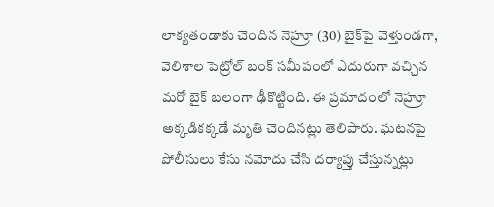లాక్యతండాకు చెందిన నెహ్రూ (30) బైక్‌పై వెళ్తుండగా, వెలిశాల పెట్రోల్ బంక్ సమీపంలో ఎదురుగా వచ్చిన మరో బైక్ బలంగా ఢీకొట్టింది. ఈ ప్రమాదంలో నెహ్రూ అక్కడికక్కడే మృతి చెందినట్లు తెలిపారు. ఘటనపై పోలీసులు కేసు నమోదు చేసి దర్యాప్తు చేస్తున్నట్లు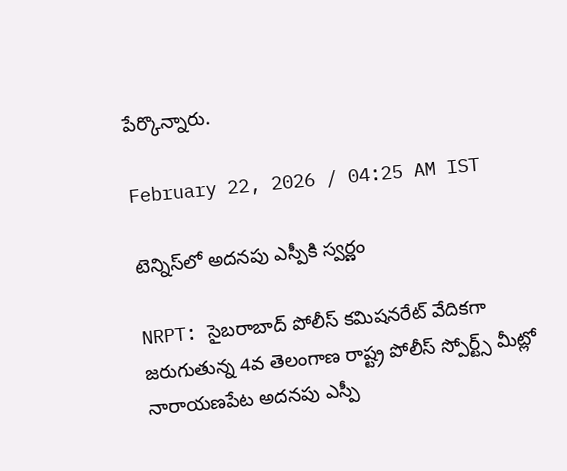పేర్కొన్నారు.

February 22, 2026 / 04:25 AM IST

టెన్నిస్‌లో అదనపు ఎస్పీకి స్వర్ణం

NRPT: సైబరాబాద్ పోలీస్ కమిషనరేట్ వేదికగా జరుగుతున్న 4వ తెలంగాణ రాష్ట్ర పోలీస్ స్పోర్ట్స్ మీట్లో నారాయణపేట అదనపు ఎస్పీ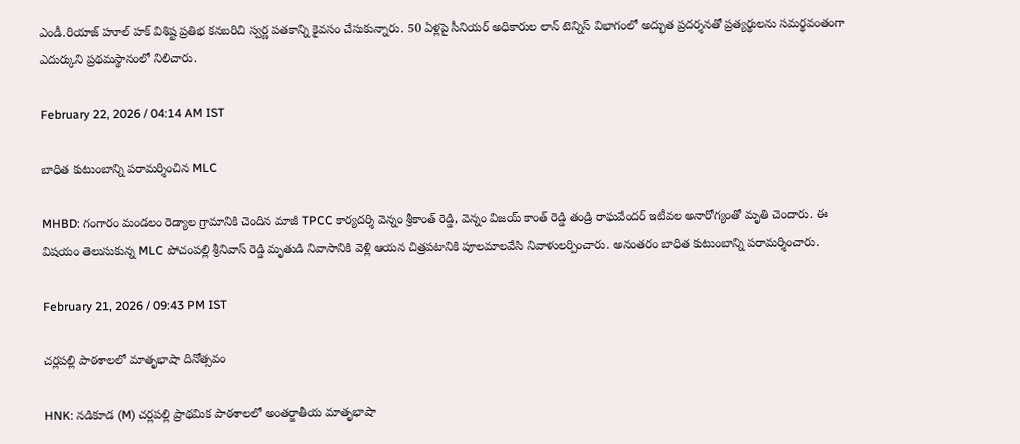ఎండీ.రియాజ్ హూల్ హక్ విశిష్ట ప్రతిభ కనబరిచి స్వర్ణ పతకాన్ని కైవసం చేసుకున్నారు. 50 ఏళ్లపై సీనియర్ అధికారుల లాన్ టెన్నిస్ విభాగంలో అద్భుత ప్రదర్శనతో ప్రత్యర్థులను సమర్థవంతంగా ఎదుర్కుని ప్రథమస్థానంలో నిలిచారు.

February 22, 2026 / 04:14 AM IST

బాధిత కుటుంబాన్ని పరామర్శించిన MLC

MHBD: గంగారం మండలం రెడ్యాల గ్రామానికి చెందిన మాజీ TPCC కార్యదర్శి వెన్నం శ్రీకాంత్ రెడ్డి, వెన్నం విజయ్ కాంత్ రెడ్డి తండ్రి రాఘవేందర్ ఇటీవల అనారోగ్యంతో మృతి చెందారు. ఈ విషయం తెలుసుకున్న MLC పోచంపల్లి శ్రీనివాస్ రెడ్డి మృతుడి నివాసానికి వెళ్లి ఆయన చిత్రపటానికి పూలమాలవేసి నివాళులర్పించారు. అనంతరం బాధిత కుటుంబాన్ని పరామర్శించారు.

February 21, 2026 / 09:43 PM IST

చర్లపల్లి పాఠశాలలో మాతృభాషా దినోత్సవం

HNK: నడికూడ (M) చర్లపల్లి ప్రాథమిక పాఠశాలలో అంతర్జాతీయ మాతృభాషా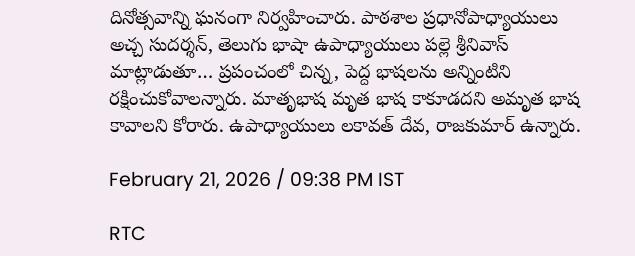దినోత్సవాన్ని ఘనంగా నిర్వహించారు. పాఠశాల ప్రధానోపాధ్యాయులు అచ్చ సుదర్శన్, తెలుగు భాషా ఉపాధ్యాయులు పల్లె శ్రీనివాస్ మాట్లాడుతూ… ప్రపంచంలో చిన్న, పెద్ద భాషలను అన్నింటిని రక్షించుకోవాలన్నారు. మాతృభాష మృత భాష కాకూడదని అమృత భాష కావాలని కోరారు. ఉపాధ్యాయులు లకావత్ దేవ, రాజకుమార్ ఉన్నారు.

February 21, 2026 / 09:38 PM IST

RTC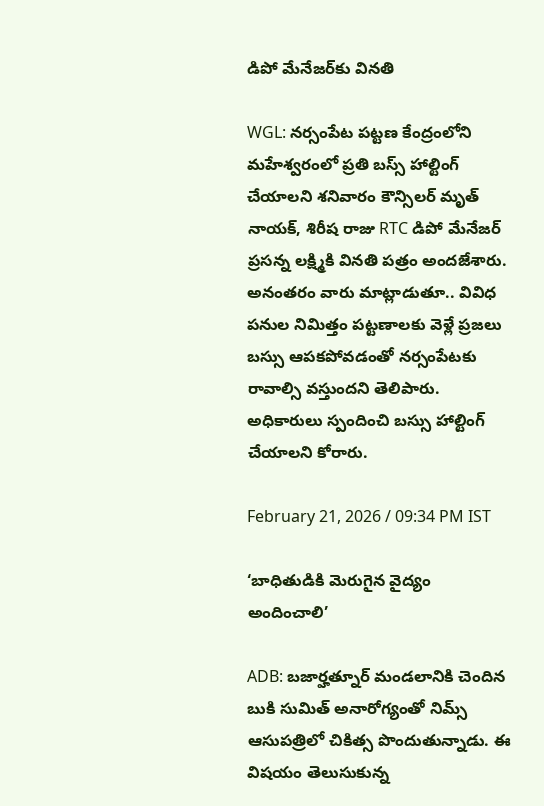డిపో మేనేజర్‌కు వినతి

WGL: నర్సంపేట పట్టణ కేంద్రంలోని మహేశ్వరంలో ప్రతి బస్స్ హాల్టింగ్ చేయాలని శనివారం కౌన్సిలర్ మృత్ నాయక్, శిరీష రాజు RTC డిపో మేనేజర్ ప్రసన్న లక్ష్మికి వినతి పత్రం అందజేశారు. అనంతరం వారు మాట్లాడుతూ.. వివిధ పనుల నిమిత్తం పట్టణాలకు వెళ్లే ప్రజలు బస్సు ఆపకపోవడంతో నర్సంపేటకు రావాల్సి వస్తుందని తెలిపారు. అధికారులు స్పందించి బస్సు హాల్టింగ్ చేయాలని కోరారు.

February 21, 2026 / 09:34 PM IST

‘బాధితుడికి మెరుగైన వైద్యం అందించాలి’

ADB: బజార్హత్నూర్ మండలానికి చెందిన బుకి సుమిత్ అనారోగ్యంతో నిమ్స్ ఆసుపత్రిలో చికిత్స పొందుతున్నాడు. ఈ విషయం తెలుసుకున్న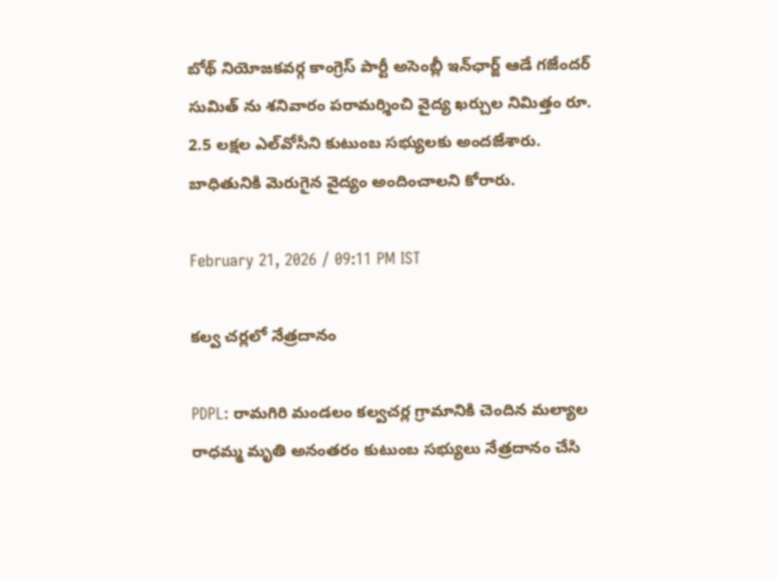బోథ్ నియోజకవర్గ కాంగ్రెస్ పార్టీ అసెంబ్లీ ఇన్‌ఛార్జ్ ఆడే గజేందర్ సుమిత్ ను శనివారం పరామర్శించి వైద్య ఖర్చుల నిమిత్తం రూ. 2.5 లక్షల ఎల్‌వోసీని కుటుంబ సభ్యులకు అందజేశారు. బాధితునికి మెరుగైన వైద్యం అందించాలని కోరారు.

February 21, 2026 / 09:11 PM IST

కల్వ చర్లలో నేత్రదానం

PDPL: రామగిరి మండలం కల్వచర్ల గ్రామానికి చెందిన మల్యాల రాధమ్మ మృతి అనంతరం కుటుంబ సభ్యులు నేత్రదానం చేసి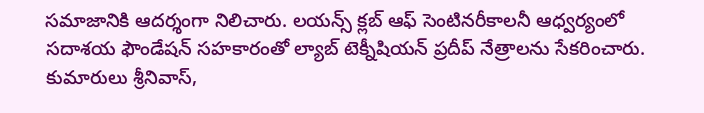సమాజానికి ఆదర్శంగా నిలిచారు. లయన్స్ క్లబ్ ఆఫ్ సెంటినరీకాలనీ ఆధ్వర్యంలో సదాశయ ఫౌండేషన్ సహకారంతో ల్యాబ్ టెక్నీషియన్ ప్రదీప్ నేత్రాలను సేకరించారు. కుమారులు శ్రీనివాస్,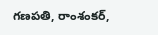గణపతి, రాంశంకర్,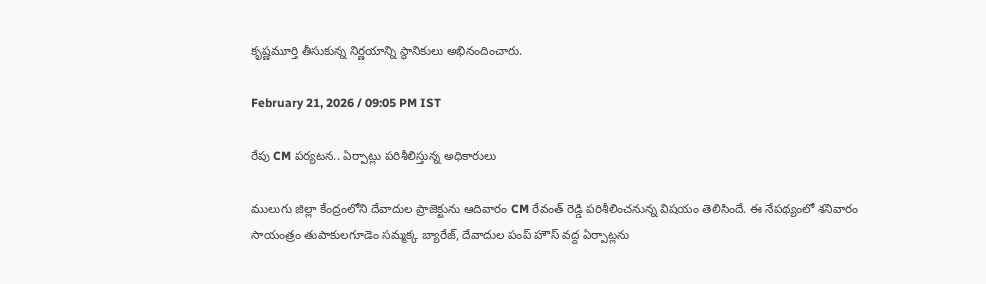కృష్ణమూర్తి తీసుకున్న నిర్ణయాన్ని స్థానికులు అభినందించారు.

February 21, 2026 / 09:05 PM IST

రేపు CM పర్యటన.. ఏర్పాట్లు పరిశీలిస్తున్న అధికారులు

ములుగు జిల్లా కేంద్రంలోని దేవాదుల ప్రాజెక్టును ఆదివారం CM రేవంత్ రెడ్డి పరిశీలించనున్న విషయం తెలిసిందే. ఈ నేపథ్యంలో శనివారం సాయంత్రం తుపాకులగూడెం సమ్మక్క బ్యారేజ్, దేవాదుల పంప్ హౌస్ వద్ద ఏర్పాట్లను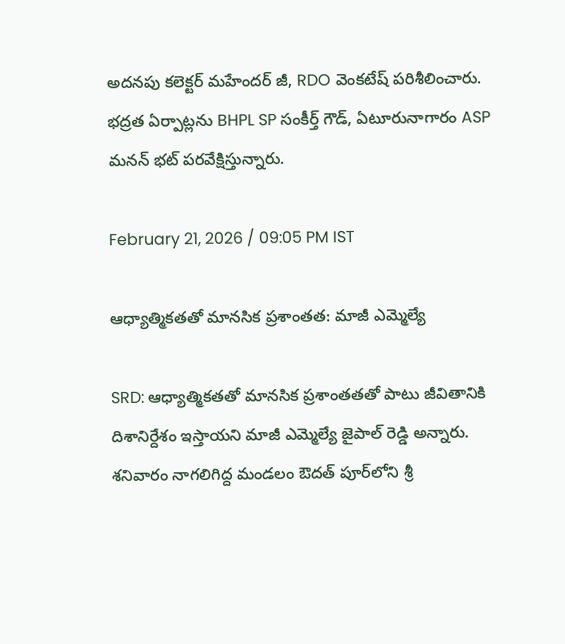అదనపు కలెక్టర్ మహేందర్ జీ, RDO వెంకటేష్ పరిశీలించారు. భద్రత ఏర్పాట్లను BHPL SP సంకీర్త్ గౌడ్, ఏటూరునాగారం ASP మనన్ భట్ పరవేక్షిస్తున్నారు.

February 21, 2026 / 09:05 PM IST

ఆధ్యాత్మికతతో మానసిక ప్రశాంతత: మాజీ ఎమ్మెల్యే

SRD: ఆధ్యాత్మికతతో మానసిక ప్రశాంతతతో పాటు జీవితానికి దిశానిర్దేశం ఇస్తాయని మాజీ ఎమ్మెల్యే జైపాల్ రెడ్డి అన్నారు. శనివారం నాగలిగిద్ద మండలం ఔదత్ పూర్‌లోని శ్రీ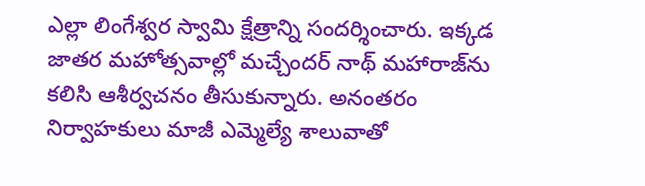ఎల్లా లింగేశ్వర స్వామి క్షేత్రాన్ని సందర్శించారు. ఇక్కడ జాతర మహోత్సవాల్లో మచ్చేందర్ నాథ్ మహారాజ్‌ను కలిసి ఆశీర్వచనం తీసుకున్నారు. అనంతరం నిర్వాహకులు మాజీ ఎమ్మెల్యే శాలువాతో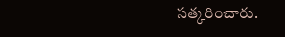సత్కరించారు.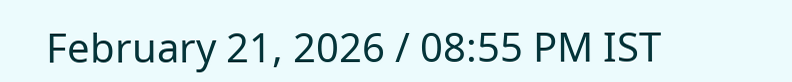February 21, 2026 / 08:55 PM IST